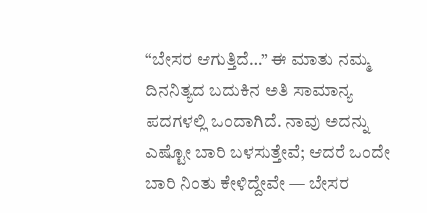“ಬೇಸರ ಆಗುತ್ತಿದೆ…” ಈ ಮಾತು ನಮ್ಮ ದಿನನಿತ್ಯದ ಬದುಕಿನ ಅತಿ ಸಾಮಾನ್ಯ ಪದಗಳಲ್ಲಿ ಒಂದಾಗಿದೆ. ನಾವು ಅದನ್ನು ಎಷ್ಟೋ ಬಾರಿ ಬಳಸುತ್ತೇವೆ; ಆದರೆ ಒಂದೇ ಬಾರಿ ನಿಂತು ಕೇಳಿದ್ದೇವೇ — ಬೇಸರ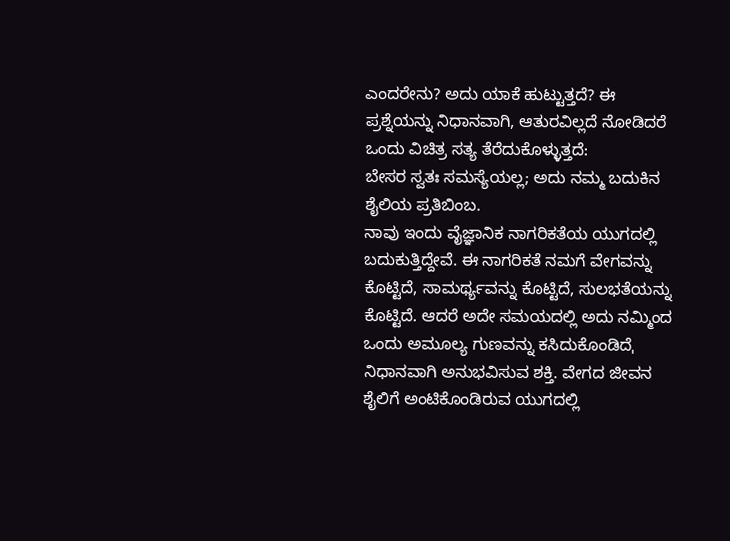ಎಂದರೇನು? ಅದು ಯಾಕೆ ಹುಟ್ಟುತ್ತದೆ? ಈ ಪ್ರಶ್ನೆಯನ್ನು ನಿಧಾನವಾಗಿ, ಆತುರವಿಲ್ಲದೆ ನೋಡಿದರೆ ಒಂದು ವಿಚಿತ್ರ ಸತ್ಯ ತೆರೆದುಕೊಳ್ಳುತ್ತದೆ:
ಬೇಸರ ಸ್ವತಃ ಸಮಸ್ಯೆಯಲ್ಲ; ಅದು ನಮ್ಮ ಬದುಕಿನ ಶೈಲಿಯ ಪ್ರತಿಬಿಂಬ.
ನಾವು ಇಂದು ವೈಜ್ಞಾನಿಕ ನಾಗರಿಕತೆಯ ಯುಗದಲ್ಲಿ ಬದುಕುತ್ತಿದ್ದೇವೆ. ಈ ನಾಗರಿಕತೆ ನಮಗೆ ವೇಗವನ್ನು ಕೊಟ್ಟಿದೆ, ಸಾಮರ್ಥ್ಯವನ್ನು ಕೊಟ್ಟಿದೆ, ಸುಲಭತೆಯನ್ನು ಕೊಟ್ಟಿದೆ. ಆದರೆ ಅದೇ ಸಮಯದಲ್ಲಿ ಅದು ನಮ್ಮಿಂದ ಒಂದು ಅಮೂಲ್ಯ ಗುಣವನ್ನು ಕಸಿದುಕೊಂಡಿದೆˌ ನಿಧಾನವಾಗಿ ಅನುಭವಿಸುವ ಶಕ್ತಿ. ವೇಗದ ಜೀವನ ಶೈಲಿಗೆ ಅಂಟಿಕೊಂಡಿರುವ ಯುಗದಲ್ಲಿ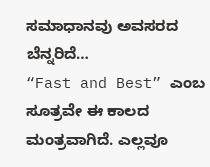ಸಮಾಧಾನವು ಅವಸರದ ಬೆನ್ನರಿದೆ…
“Fast and Best” ಎಂಬ ಸೂತ್ರವೇ ಈ ಕಾಲದ ಮಂತ್ರವಾಗಿದೆ. ಎಲ್ಲವೂ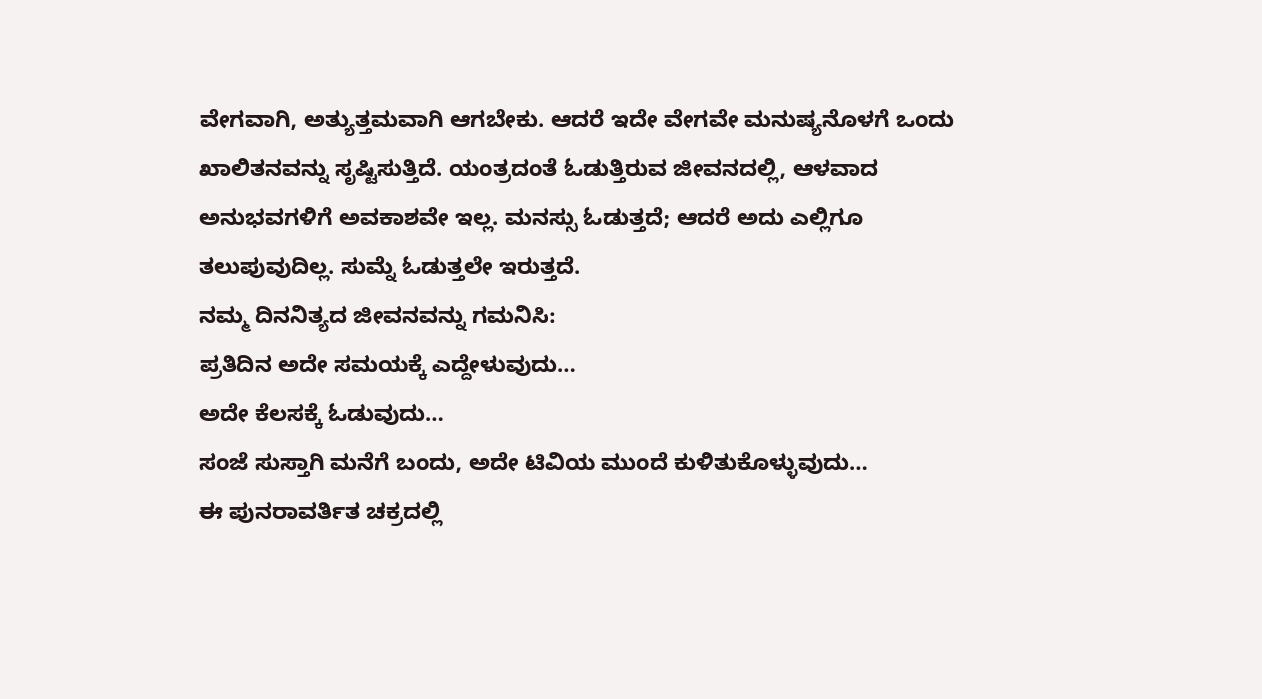ವೇಗವಾಗಿ, ಅತ್ಯುತ್ತಮವಾಗಿ ಆಗಬೇಕು. ಆದರೆ ಇದೇ ವೇಗವೇ ಮನುಷ್ಯನೊಳಗೆ ಒಂದು ಖಾಲಿತನವನ್ನು ಸೃಷ್ಟಿಸುತ್ತಿದೆ. ಯಂತ್ರದಂತೆ ಓಡುತ್ತಿರುವ ಜೀವನದಲ್ಲಿ, ಆಳವಾದ ಅನುಭವಗಳಿಗೆ ಅವಕಾಶವೇ ಇಲ್ಲ. ಮನಸ್ಸು ಓಡುತ್ತದೆ; ಆದರೆ ಅದು ಎಲ್ಲಿಗೂ ತಲುಪುವುದಿಲ್ಲ. ಸುಮ್ನೆ ಓಡುತ್ತಲೇ ಇರುತ್ತದೆ.
ನಮ್ಮ ದಿನನಿತ್ಯದ ಜೀವನವನ್ನು ಗಮನಿಸಿ:
ಪ್ರತಿದಿನ ಅದೇ ಸಮಯಕ್ಕೆ ಎದ್ದೇಳುವುದು…
ಅದೇ ಕೆಲಸಕ್ಕೆ ಓಡುವುದು…
ಸಂಜೆ ಸುಸ್ತಾಗಿ ಮನೆಗೆ ಬಂದು, ಅದೇ ಟಿವಿಯ ಮುಂದೆ ಕುಳಿತುಕೊಳ್ಳುವುದು…
ಈ ಪುನರಾವರ್ತಿತ ಚಕ್ರದಲ್ಲಿ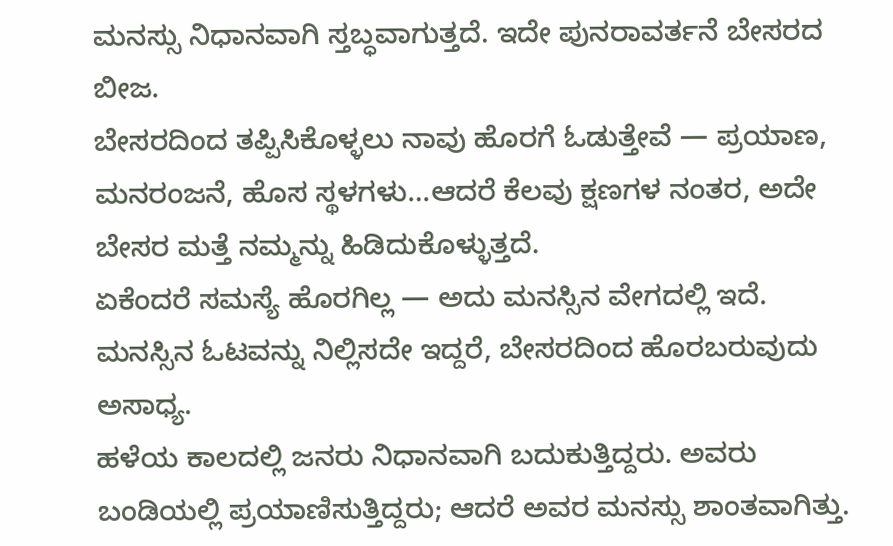ಮನಸ್ಸು ನಿಧಾನವಾಗಿ ಸ್ತಬ್ಧವಾಗುತ್ತದೆ. ಇದೇ ಪುನರಾವರ್ತನೆ ಬೇಸರದ ಬೀಜ.
ಬೇಸರದಿಂದ ತಪ್ಪಿಸಿಕೊಳ್ಳಲು ನಾವು ಹೊರಗೆ ಓಡುತ್ತೇವೆ — ಪ್ರಯಾಣ, ಮನರಂಜನೆ, ಹೊಸ ಸ್ಥಳಗಳು…ಆದರೆ ಕೆಲವು ಕ್ಷಣಗಳ ನಂತರ, ಅದೇ ಬೇಸರ ಮತ್ತೆ ನಮ್ಮನ್ನು ಹಿಡಿದುಕೊಳ್ಳುತ್ತದೆ.
ಏಕೆಂದರೆ ಸಮಸ್ಯೆ ಹೊರಗಿಲ್ಲ — ಅದು ಮನಸ್ಸಿನ ವೇಗದಲ್ಲಿ ಇದೆ. ಮನಸ್ಸಿನ ಓಟವನ್ನು ನಿಲ್ಲಿಸದೇ ಇದ್ದರೆ, ಬೇಸರದಿಂದ ಹೊರಬರುವುದು ಅಸಾಧ್ಯ.
ಹಳೆಯ ಕಾಲದಲ್ಲಿ ಜನರು ನಿಧಾನವಾಗಿ ಬದುಕುತ್ತಿದ್ದರು. ಅವರು ಬಂಡಿಯಲ್ಲಿ ಪ್ರಯಾಣಿಸುತ್ತಿದ್ದರು; ಆದರೆ ಅವರ ಮನಸ್ಸು ಶಾಂತವಾಗಿತ್ತು.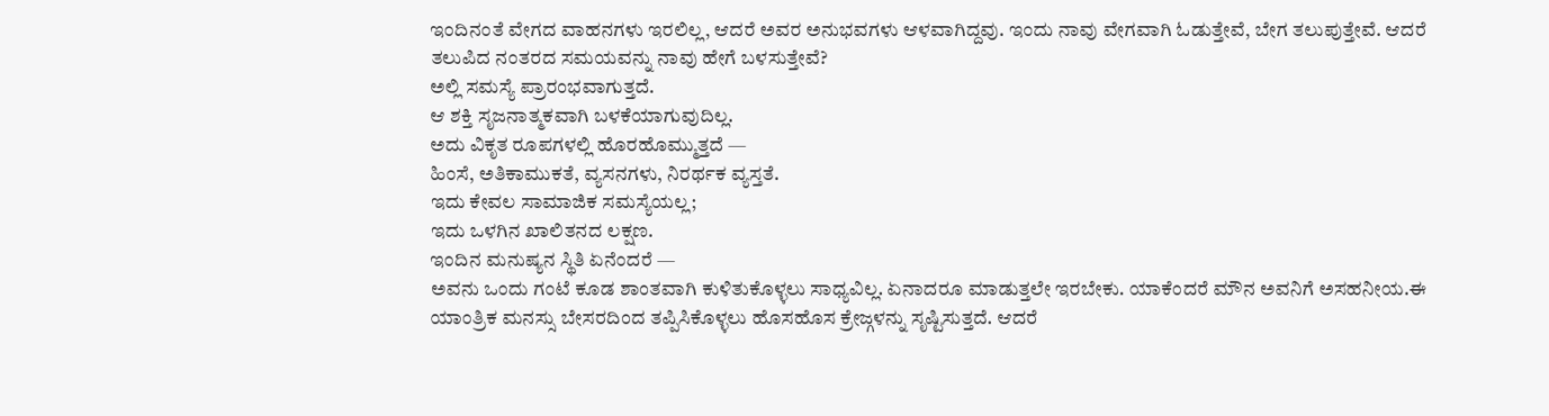ಇಂದಿನಂತೆ ವೇಗದ ವಾಹನಗಳು ಇರಲಿಲ್ಲ, ಆದರೆ ಅವರ ಅನುಭವಗಳು ಆಳವಾಗಿದ್ದವು. ಇಂದು ನಾವು ವೇಗವಾಗಿ ಓಡುತ್ತೇವೆ, ಬೇಗ ತಲುಪುತ್ತೇವೆ. ಆದರೆ ತಲುಪಿದ ನಂತರದ ಸಮಯವನ್ನು ನಾವು ಹೇಗೆ ಬಳಸುತ್ತೇವೆ?
ಅಲ್ಲಿ ಸಮಸ್ಯೆ ಪ್ರಾರಂಭವಾಗುತ್ತದೆ.
ಆ ಶಕ್ತಿ ಸೃಜನಾತ್ಮಕವಾಗಿ ಬಳಕೆಯಾಗುವುದಿಲ್ಲ.
ಅದು ವಿಕೃತ ರೂಪಗಳಲ್ಲಿ ಹೊರಹೊಮ್ಮುತ್ತದೆ —
ಹಿಂಸೆ, ಅತಿಕಾಮುಕತೆ, ವ್ಯಸನಗಳು, ನಿರರ್ಥಕ ವ್ಯಸ್ತತೆ.
ಇದು ಕೇವಲ ಸಾಮಾಜಿಕ ಸಮಸ್ಯೆಯಲ್ಲ;
ಇದು ಒಳಗಿನ ಖಾಲಿತನದ ಲಕ್ಷಣ.
ಇಂದಿನ ಮನುಷ್ಯನ ಸ್ಥಿತಿ ಏನೆಂದರೆ —
ಅವನು ಒಂದು ಗಂಟೆ ಕೂಡ ಶಾಂತವಾಗಿ ಕುಳಿತುಕೊಳ್ಳಲು ಸಾಧ್ಯವಿಲ್ಲ. ಏನಾದರೂ ಮಾಡುತ್ತಲೇ ಇರಬೇಕು. ಯಾಕೆಂದರೆ ಮೌನ ಅವನಿಗೆ ಅಸಹನೀಯ.ಈ ಯಾಂತ್ರಿಕ ಮನಸ್ಸು ಬೇಸರದಿಂದ ತಪ್ಪಿಸಿಕೊಳ್ಳಲು ಹೊಸಹೊಸ ಕ್ರೇಜ್ಗಳನ್ನು ಸೃಷ್ಟಿಸುತ್ತದೆ. ಆದರೆ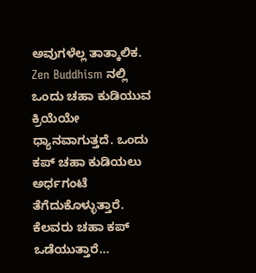ಅವುಗಳೆಲ್ಲ ತಾತ್ಕಾಲಿಕ.
Zen Buddhism ನಲ್ಲಿ ಒಂದು ಚಹಾ ಕುಡಿಯುವ ಕ್ರಿಯೆಯೇ ಧ್ಯಾನವಾಗುತ್ತದೆ. ಒಂದು ಕಪ್ ಚಹಾ ಕುಡಿಯಲು ಅರ್ಧಗಂಟೆ ತೆಗೆದುಕೊಳ್ಳುತ್ತಾರೆ. ಕೆಲವರು ಚಹಾ ಕಪ್ ಒಡೆಯುತ್ತಾರೆ…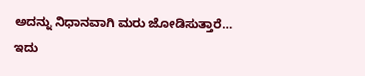ಅದನ್ನು ನಿಧಾನವಾಗಿ ಮರು ಜೋಡಿಸುತ್ತಾರೆ…
ಇದು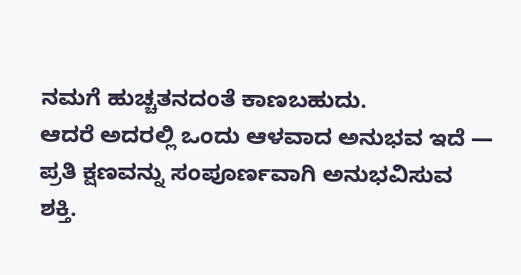ನಮಗೆ ಹುಚ್ಚತನದಂತೆ ಕಾಣಬಹುದು.
ಆದರೆ ಅದರಲ್ಲಿ ಒಂದು ಆಳವಾದ ಅನುಭವ ಇದೆ —
ಪ್ರತಿ ಕ್ಷಣವನ್ನು ಸಂಪೂರ್ಣವಾಗಿ ಅನುಭವಿಸುವ ಶಕ್ತಿ.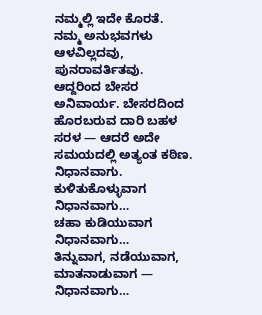ನಮ್ಮಲ್ಲಿ ಇದೇ ಕೊರತೆ. ನಮ್ಮ ಅನುಭವಗಳು ಆಳವಿಲ್ಲದವು, ಪುನರಾವರ್ತಿತವು. ಆದ್ದರಿಂದ ಬೇಸರ ಅನಿವಾರ್ಯ. ಬೇಸರದಿಂದ ಹೊರಬರುವ ದಾರಿ ಬಹಳ ಸರಳ — ಆದರೆ ಅದೇ ಸಮಯದಲ್ಲಿ ಅತ್ಯಂತ ಕಠಿಣ.
ನಿಧಾನವಾಗು.
ಕುಳಿತುಕೊಳ್ಳುವಾಗ ನಿಧಾನವಾಗು…
ಚಹಾ ಕುಡಿಯುವಾಗ ನಿಧಾನವಾಗು…
ತಿನ್ನುವಾಗ, ನಡೆಯುವಾಗ, ಮಾತನಾಡುವಾಗ — ನಿಧಾನವಾಗು…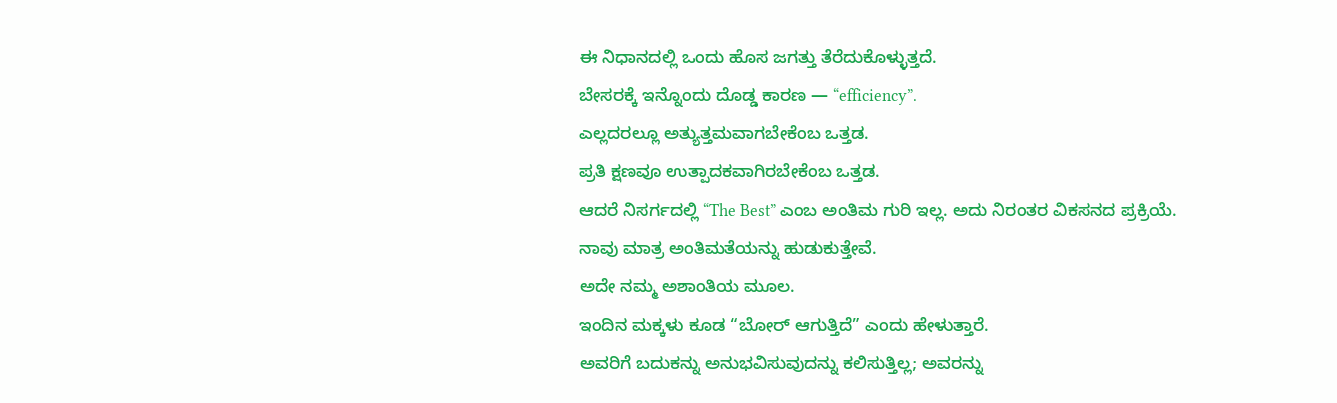ಈ ನಿಧಾನದಲ್ಲಿ ಒಂದು ಹೊಸ ಜಗತ್ತು ತೆರೆದುಕೊಳ್ಳುತ್ತದೆ.
ಬೇಸರಕ್ಕೆ ಇನ್ನೊಂದು ದೊಡ್ಡ ಕಾರಣ — “efficiency”.
ಎಲ್ಲದರಲ್ಲೂ ಅತ್ಯುತ್ತಮವಾಗಬೇಕೆಂಬ ಒತ್ತಡ.
ಪ್ರತಿ ಕ್ಷಣವೂ ಉತ್ಪಾದಕವಾಗಿರಬೇಕೆಂಬ ಒತ್ತಡ.
ಆದರೆ ನಿಸರ್ಗದಲ್ಲಿ “The Best” ಎಂಬ ಅಂತಿಮ ಗುರಿ ಇಲ್ಲ. ಅದು ನಿರಂತರ ವಿಕಸನದ ಪ್ರಕ್ರಿಯೆ.
ನಾವು ಮಾತ್ರ ಅಂತಿಮತೆಯನ್ನು ಹುಡುಕುತ್ತೇವೆ.
ಅದೇ ನಮ್ಮ ಅಶಾಂತಿಯ ಮೂಲ.
ಇಂದಿನ ಮಕ್ಕಳು ಕೂಡ “ಬೋರ್ ಆಗುತ್ತಿದೆ” ಎಂದು ಹೇಳುತ್ತಾರೆ.
ಅವರಿಗೆ ಬದುಕನ್ನು ಅನುಭವಿಸುವುದನ್ನು ಕಲಿಸುತ್ತಿಲ್ಲ; ಅವರನ್ನು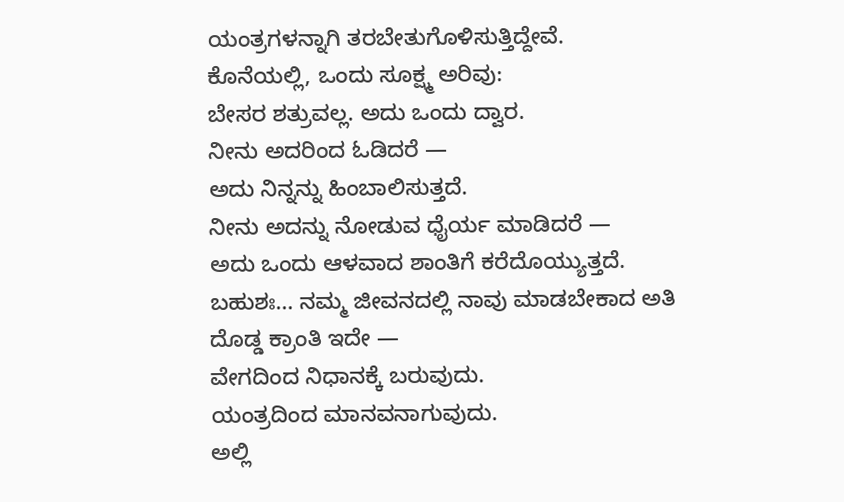ಯಂತ್ರಗಳನ್ನಾಗಿ ತರಬೇತುಗೊಳಿಸುತ್ತಿದ್ದೇವೆ.
ಕೊನೆಯಲ್ಲಿ, ಒಂದು ಸೂಕ್ಷ್ಮ ಅರಿವು:
ಬೇಸರ ಶತ್ರುವಲ್ಲ. ಅದು ಒಂದು ದ್ವಾರ.
ನೀನು ಅದರಿಂದ ಓಡಿದರೆ —
ಅದು ನಿನ್ನನ್ನು ಹಿಂಬಾಲಿಸುತ್ತದೆ.
ನೀನು ಅದನ್ನು ನೋಡುವ ಧೈರ್ಯ ಮಾಡಿದರೆ —
ಅದು ಒಂದು ಆಳವಾದ ಶಾಂತಿಗೆ ಕರೆದೊಯ್ಯುತ್ತದೆ.
ಬಹುಶಃ… ನಮ್ಮ ಜೀವನದಲ್ಲಿ ನಾವು ಮಾಡಬೇಕಾದ ಅತಿ ದೊಡ್ಡ ಕ್ರಾಂತಿ ಇದೇ —
ವೇಗದಿಂದ ನಿಧಾನಕ್ಕೆ ಬರುವುದು.
ಯಂತ್ರದಿಂದ ಮಾನವನಾಗುವುದು.
ಅಲ್ಲಿ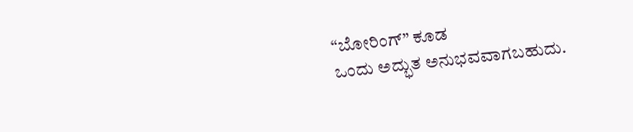“ಬೋರಿಂಗ್” ಕೂಡ
ಒಂದು ಅದ್ಭುತ ಅನುಭವವಾಗಬಹುದು.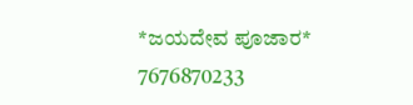*ಜಯದೇವ ಪೂಜಾರ*
7676870233